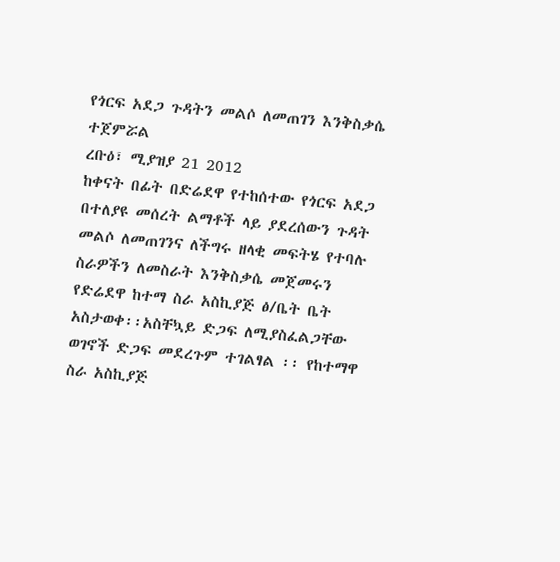የጎርፍ አደጋ ጉዳትን መልሶ ለመጠገን እንቅስቃሴ ተጀምሯል
ረቡዕ፣ ሚያዝያ 21 2012
ከቀናት በፊት በድሬደዋ የተከሰተው የጎርፍ አደጋ በተለያዩ መሰረት ልማቶች ላይ ያደረሰውን ጉዳት መልሶ ለመጠገንና ለችግሩ ዘላቂ መፍትሄ የተባሉ ስራዎችን ለመስራት እንቅስቃሴ መጀመሩን የድሬደዋ ከተማ ስራ አስኪያጅ ፅ/ቤት ቤት አስታወቀ፡፡አስቸኳይ ድጋፍ ለሚያስፈልጋቸው ወገኖች ድጋፍ መደረጉም ተገልፃል ፡፡ የከተማዋ ስራ አስኪያጅ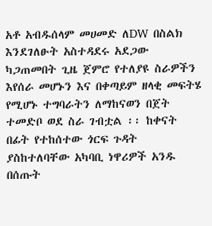አቶ አብዱሰላም መሀመድ ለDW በስልክ እንደገለፁት አስተዳደሩ አደጋው ካጋጠመበት ጊዜ ጀምሮ የተለያዩ ስራዎችን እየሰራ መሆኑን እና በቀጣይም ዘላቂ መፍትሄ የሚሆኑ ተግባራትን ለማከናወን በጀት ተመድቦ ወደ ስራ ገብቷል ፡፡ ከቀናት በፊት የተከሰተው ጎርፍ ጉዳት ያስከተለባቸው አካባቢ ነዋሪዎች አንዱ በሰጡት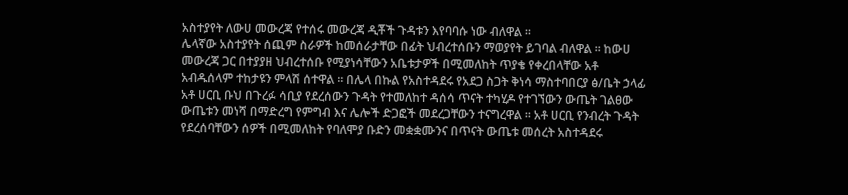አስተያየት ለውሀ መውረጃ የተሰሩ መውረጃ ዲቾች ጉዳቱን እየባባሱ ነው ብለዋል ፡፡
ሌላኛው አስተያየት ሰጪም ስራዎች ከመሰራታቸው በፊት ህብረተሰቡን ማወያየት ይገባል ብለዋል ፡፡ ከውሀ መውረጃ ጋር በተያያዘ ህብረተሰቡ የሚያነሳቸውን አቤቱታዎች በሚመለከት ጥያቄ የቀረበላቸው አቶ አብዱሰላም ተከታዩን ምላሽ ሰተዋል ፡፡ በሌላ በኩል የአስተዳደሩ የአደጋ ስጋት ቅነሳ ማስተባበርያ ፅ/ቤት ኃላፊ አቶ ሀርቢ ቡህ በጉረፉ ሳቢያ የደረሰውን ጉዳት የተመለከተ ዳሰሳ ጥናት ተካሂዶ የተገኘውን ውጤት ገልፀው ውጤቱን መነሻ በማድረግ የምግብ እና ሌሎች ድጋፎች መደረጋቸውን ተናግረዋል ፡፡ አቶ ሀርቢ የንብረት ጉዳት የደረሰባቸውን ሰዎች በሚመለከት የባለሞያ ቡድን መቋቋሙንና በጥናት ውጤቱ መሰረት አስተዳደሩ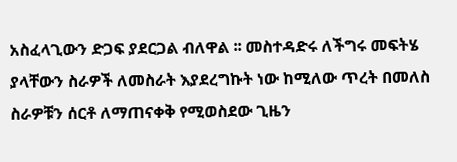አስፈላጊውን ድጋፍ ያደርጋል ብለዋል ፡፡ መስተዳድሩ ለችግሩ መፍትሄ ያላቸውን ስራዎች ለመስራት እያደረግኩት ነው ከሚለው ጥረት በመለስ ስራዎቹን ሰርቶ ለማጠናቀቅ የሚወስደው ጊዜን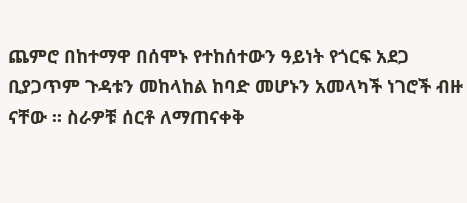ጨምሮ በከተማዋ በሰሞኑ የተከሰተውን ዓይነት የጎርፍ አደጋ ቢያጋጥም ጉዳቱን መከላከል ከባድ መሆኑን አመላካች ነገሮች ብዙ ናቸው ፡፡ ስራዎቹ ሰርቶ ለማጠናቀቅ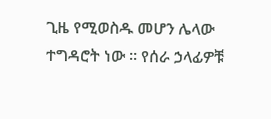ጊዜ የሚወስዱ መሆን ሌላው ተግዳሮት ነው ፡፡ የሰራ ኃላፊዎቹ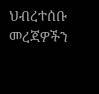ህብረተሰቡ መረጃዎችን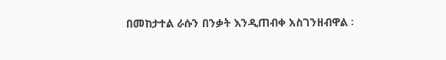በመከታተል ራሱን በንቃት እንዲጠብቀ አስገንዘብዋል ፡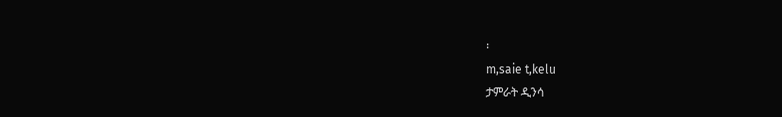፡
m,saie t,kelu
ታምራት ዲንሳ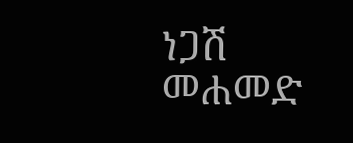ነጋሽ መሐመድ